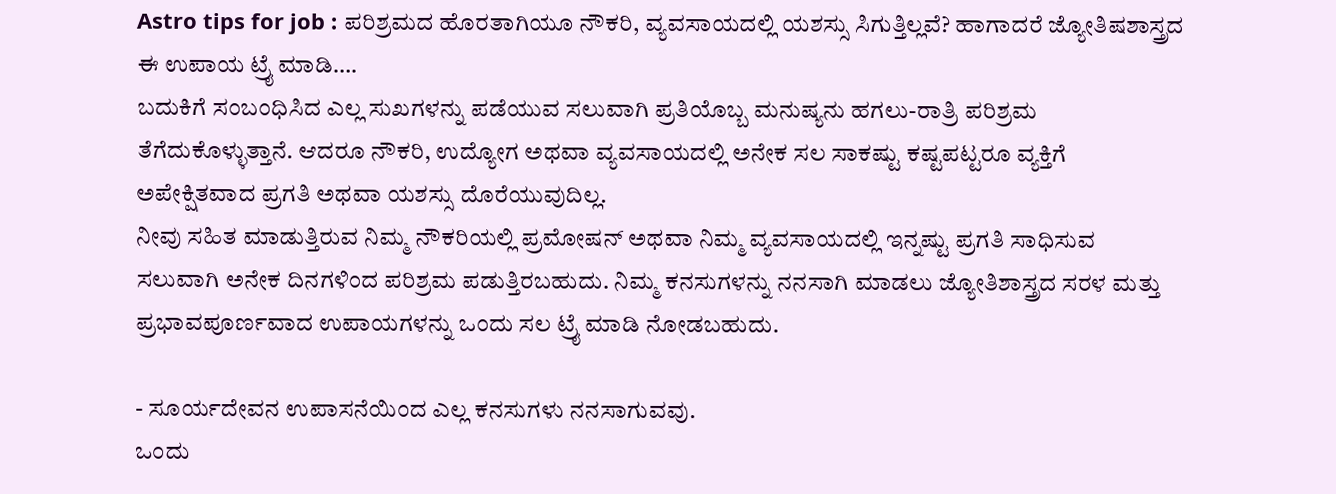Astro tips for job : ಪರಿಶ್ರಮದ ಹೊರತಾಗಿಯೂ ನೌಕರಿ, ವ್ಯವಸಾಯದಲ್ಲಿ ಯಶಸ್ಸು ಸಿಗುತ್ತಿಲ್ಲವೆ? ಹಾಗಾದರೆ ಜ್ಯೋತಿಷಶಾಸ್ತ್ರದ ಈ ಉಪಾಯ ಟ್ರೈ ಮಾಡಿ….
ಬದುಕಿಗೆ ಸಂಬಂಧಿಸಿದ ಎಲ್ಲ ಸುಖಗಳನ್ನು ಪಡೆಯುವ ಸಲುವಾಗಿ ಪ್ರತಿಯೊಬ್ಬ ಮನುಷ್ಯನು ಹಗಲು-ರಾತ್ರಿ ಪರಿಶ್ರಮ ತೆಗೆದುಕೊಳ್ಳುತ್ತಾನೆ. ಆದರೂ ನೌಕರಿ, ಉದ್ಯೋಗ ಅಥವಾ ವ್ಯವಸಾಯದಲ್ಲಿ ಅನೇಕ ಸಲ ಸಾಕಷ್ಟು ಕಷ್ಟಪಟ್ಟರೂ ವ್ಯಕ್ತಿಗೆ ಅಪೇಕ್ಷಿತವಾದ ಪ್ರಗತಿ ಅಥವಾ ಯಶಸ್ಸು ದೊರೆಯುವುದಿಲ್ಲ.
ನೀವು ಸಹಿತ ಮಾಡುತ್ತಿರುವ ನಿಮ್ಮ ನೌಕರಿಯಲ್ಲಿ ಪ್ರಮೋಷನ್ ಅಥವಾ ನಿಮ್ಮ ವ್ಯವಸಾಯದಲ್ಲಿ ಇನ್ನಷ್ಟು ಪ್ರಗತಿ ಸಾಧಿಸುವ ಸಲುವಾಗಿ ಅನೇಕ ದಿನಗಳಿಂದ ಪರಿಶ್ರಮ ಪಡುತ್ತಿರಬಹುದು. ನಿಮ್ಮ ಕನಸುಗಳನ್ನು ನನಸಾಗಿ ಮಾಡಲು ಜ್ಯೋತಿಶಾಸ್ತ್ರದ ಸರಳ ಮತ್ತು ಪ್ರಭಾವಪೂರ್ಣವಾದ ಉಪಾಯಗಳನ್ನು ಒಂದು ಸಲ ಟ್ರೈ ಮಾಡಿ ನೋಡಬಹುದು.

- ಸೂರ್ಯದೇವನ ಉಪಾಸನೆಯಿಂದ ಎಲ್ಲ ಕನಸುಗಳು ನನಸಾಗುವವು.
ಒಂದು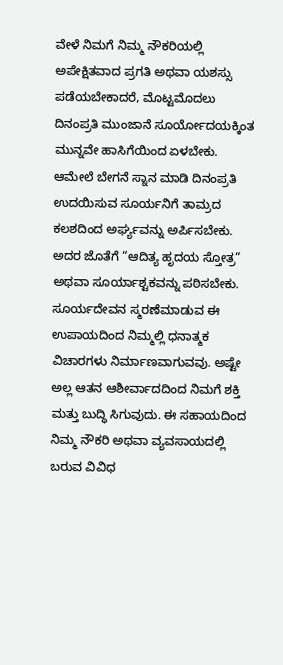ವೇಳೆ ನಿಮಗೆ ನಿಮ್ಮ ನೌಕರಿಯಲ್ಲಿ ಅಪೇಕ್ಷಿತವಾದ ಪ್ರಗತಿ ಅಥವಾ ಯಶಸ್ಸು ಪಡೆಯಬೇಕಾದರೆ, ಮೊಟ್ಟಮೊದಲು ದಿನಂಪ್ರತಿ ಮುಂಜಾನೆ ಸೂರ್ಯೋದಯಕ್ಕಿಂತ ಮುನ್ನವೇ ಹಾಸಿಗೆಯಿಂದ ಏಳಬೇಕು. ಆಮೇಲೆ ಬೇಗನೆ ಸ್ನಾನ ಮಾಡಿ ದಿನಂಪ್ರತಿ ಉದಯಿಸುವ ಸೂರ್ಯನಿಗೆ ತಾಮ್ರದ ಕಲಶದಿಂದ ಅರ್ಘ್ಯವನ್ನು ಅರ್ಪಿಸಬೇಕು. ಅದರ ಜೊತೆಗೆ “ಆದಿತ್ಯ ಹೃದಯ ಸ್ತೋತ್ರ” ಅಥವಾ ಸೂರ್ಯಾಶ್ಟಕವನ್ನು ಪಠಿಸಬೇಕು. ಸೂರ್ಯದೇವನ ಸ್ಮರಣೆಮಾಡುವ ಈ ಉಪಾಯದಿಂದ ನಿಮ್ಮಲ್ಲಿ ಧನಾತ್ಮಕ ವಿಚಾರಗಳು ನಿರ್ಮಾಣವಾಗುವವು. ಅಷ್ಟೇ ಅಲ್ಲ ಆತನ ಆಶೀರ್ವಾದದಿಂದ ನಿಮಗೆ ಶಕ್ತಿ ಮತ್ತು ಬುದ್ಧಿ ಸಿಗುವುದು. ಈ ಸಹಾಯದಿಂದ ನಿಮ್ಮ ನೌಕರಿ ಅಥವಾ ವ್ಯವಸಾಯದಲ್ಲಿ ಬರುವ ವಿವಿಧ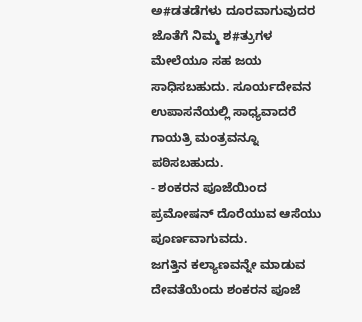ಅ#ಡತಡೆಗಳು ದೂರವಾಗುವುದರ ಜೊತೆಗೆ ನಿಮ್ಮ ಶ#ತ್ರುಗಳ ಮೇಲೆಯೂ ಸಹ ಜಯ ಸಾಧಿಸಬಹುದು. ಸೂರ್ಯದೇವನ ಉಪಾಸನೆಯಲ್ಲಿ ಸಾಧ್ಯವಾದರೆ ಗಾಯತ್ರಿ ಮಂತ್ರವನ್ನೂ ಪಠಿಸಬಹುದು.
- ಶಂಕರನ ಪೂಜೆಯಿಂದ ಪ್ರಮೋಷನ್ ದೊರೆಯುವ ಆಸೆಯು ಪೂರ್ಣವಾಗುವದು.
ಜಗತ್ತಿನ ಕಲ್ಯಾಣವನ್ನೇ ಮಾಡುವ ದೇವತೆಯೆಂದು ಶಂಕರನ ಪೂಜೆ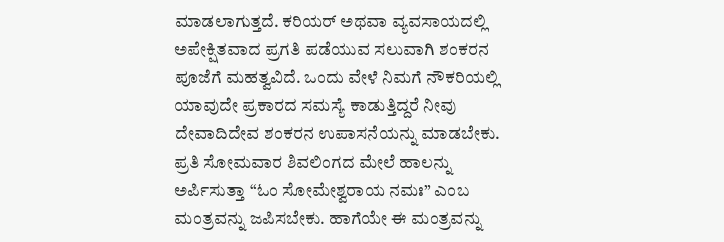ಮಾಡಲಾಗುತ್ತದೆ. ಕರಿಯರ್ ಅಥವಾ ವ್ಯವಸಾಯದಲ್ಲಿ ಅಪೇಕ್ಷಿತವಾದ ಪ್ರಗತಿ ಪಡೆಯುವ ಸಲುವಾಗಿ ಶಂಕರನ ಪೂಜೆಗೆ ಮಹತ್ವವಿದೆ. ಒಂದು ವೇಳೆ ನಿಮಗೆ ನೌಕರಿಯಲ್ಲಿ ಯಾವುದೇ ಪ್ರಕಾರದ ಸಮಸ್ಯೆ ಕಾಡುತ್ತಿದ್ದರೆ ನೀವು ದೇವಾದಿದೇವ ಶಂಕರನ ಉಪಾಸನೆಯನ್ನು ಮಾಡಬೇಕು. ಪ್ರತಿ ಸೋಮವಾರ ಶಿವಲಿಂಗದ ಮೇಲೆ ಹಾಲನ್ನು ಅರ್ಪಿಸುತ್ತಾ “ಓಂ ಸೋಮೇಶ್ವರಾಯ ನಮಃ” ಎಂಬ ಮಂತ್ರವನ್ನು ಜಪಿಸಬೇಕು. ಹಾಗೆಯೇ ಈ ಮಂತ್ರವನ್ನು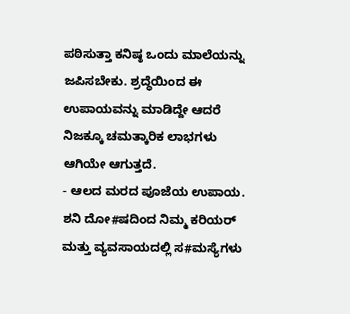ಪಠಿಸುತ್ತಾ ಕನಿಷ್ಠ ಒಂದು ಮಾಲೆಯನ್ನು ಜಪಿಸಬೇಕು. ಶ್ರದ್ಧೆಯಿಂದ ಈ ಉಪಾಯವನ್ನು ಮಾಡಿದ್ದೇ ಆದರೆ ನಿಜಕ್ಕೂ ಚಮತ್ಕಾರಿಕ ಲಾಭಗಳು ಆಗಿಯೇ ಆಗುತ್ತದೆ.
- ಆಲದ ಮರದ ಪೂಜೆಯ ಉಪಾಯ.
ಶನಿ ದೋ#ಷದಿಂದ ನಿಮ್ಮ ಕರಿಯರ್ ಮತ್ತು ವ್ಯವಸಾಯದಲ್ಲಿ ಸ#ಮಸ್ಯೆಗಳು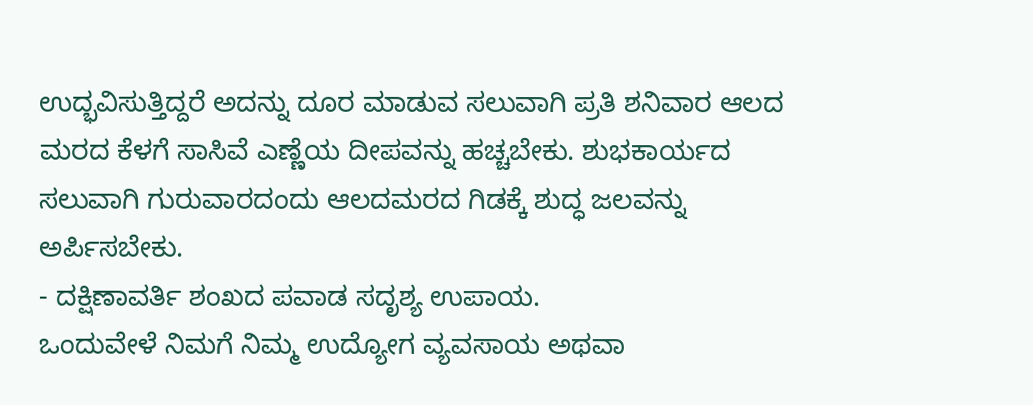ಉದ್ಭವಿಸುತ್ತಿದ್ದರೆ ಅದನ್ನು ದೂರ ಮಾಡುವ ಸಲುವಾಗಿ ಪ್ರತಿ ಶನಿವಾರ ಆಲದ ಮರದ ಕೆಳಗೆ ಸಾಸಿವೆ ಎಣ್ಣೆಯ ದೀಪವನ್ನು ಹಚ್ಚಬೇಕು. ಶುಭಕಾರ್ಯದ ಸಲುವಾಗಿ ಗುರುವಾರದಂದು ಆಲದಮರದ ಗಿಡಕ್ಕೆ ಶುದ್ಧ ಜಲವನ್ನು ಅರ್ಪಿಸಬೇಕು.
- ದಕ್ಷಿಣಾವರ್ತಿ ಶಂಖದ ಪವಾಡ ಸದೃಶ್ಯ ಉಪಾಯ.
ಒಂದುವೇಳೆ ನಿಮಗೆ ನಿಮ್ಮ ಉದ್ಯೋಗ ವ್ಯವಸಾಯ ಅಥವಾ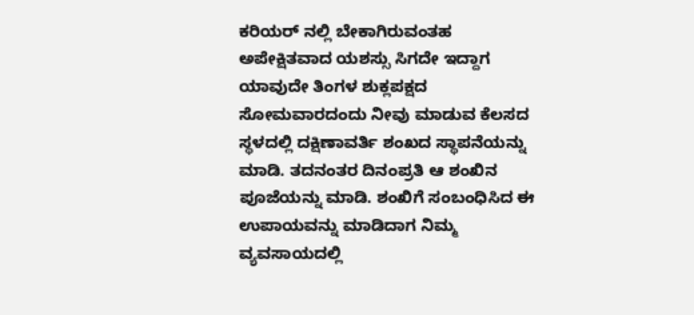ಕರಿಯರ್ ನಲ್ಲಿ ಬೇಕಾಗಿರುವಂತಹ ಅಪೇಕ್ಷಿತವಾದ ಯಶಸ್ಸು ಸಿಗದೇ ಇದ್ದಾಗ ಯಾವುದೇ ತಿಂಗಳ ಶುಕ್ಲಪಕ್ಷದ ಸೋಮವಾರದಂದು ನೀವು ಮಾಡುವ ಕೆಲಸದ ಸ್ಥಳದಲ್ಲಿ ದಕ್ಷಿಣಾವರ್ತಿ ಶಂಖದ ಸ್ಥಾಪನೆಯನ್ನು ಮಾಡಿ. ತದನಂತರ ದಿನಂಪ್ರತಿ ಆ ಶಂಖಿನ ಪೂಜೆಯನ್ನು ಮಾಡಿ. ಶಂಖಿಗೆ ಸಂಬಂಧಿಸಿದ ಈ ಉಪಾಯವನ್ನು ಮಾಡಿದಾಗ ನಿಮ್ಮ ವ್ಯವಸಾಯದಲ್ಲಿ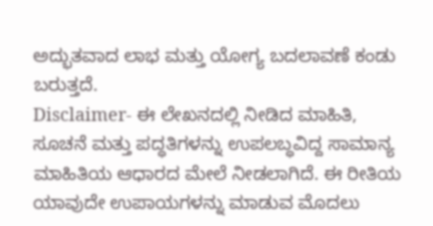ಅದ್ಭುತವಾದ ಲಾಭ ಮತ್ತು ಯೋಗ್ಯ ಬದಲಾವಣೆ ಕಂಡು ಬರುತ್ತದೆ.
Disclaimer- ಈ ಲೇಖನದಲ್ಲಿ ನೀಡಿದ ಮಾಹಿತಿ, ಸೂಚನೆ ಮತ್ತು ಪದ್ಧತಿಗಳನ್ನು ಉಪಲಬ್ಧವಿದ್ದ ಸಾಮಾನ್ಯ ಮಾಹಿತಿಯ ಆಧಾರದ ಮೇಲೆ ನೀಡಲಾಗಿದೆ. ಈ ರೀತಿಯ ಯಾವುದೇ ಉಪಾಯಗಳನ್ನು ಮಾಡುವ ಮೊದಲು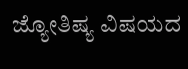ಜ್ಯೋತಿಷ್ಯ ವಿಷಯದ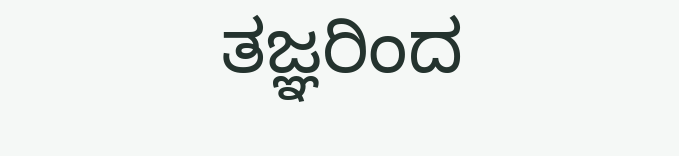ತಜ್ಞರಿಂದ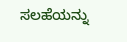ಸಲಹೆಯನ್ನು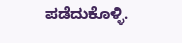ಪಡೆದುಕೊಳ್ಳಿ.